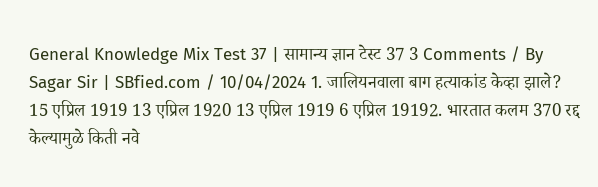General Knowledge Mix Test 37 | सामान्य ज्ञान टेस्ट 37 3 Comments / By Sagar Sir | SBfied.com / 10/04/2024 1. जालियनवाला बाग हत्याकांड केव्हा झाले? 15 एप्रिल 1919 13 एप्रिल 1920 13 एप्रिल 1919 6 एप्रिल 19192. भारतात कलम 370 रद्द केल्यामुळे किती नवे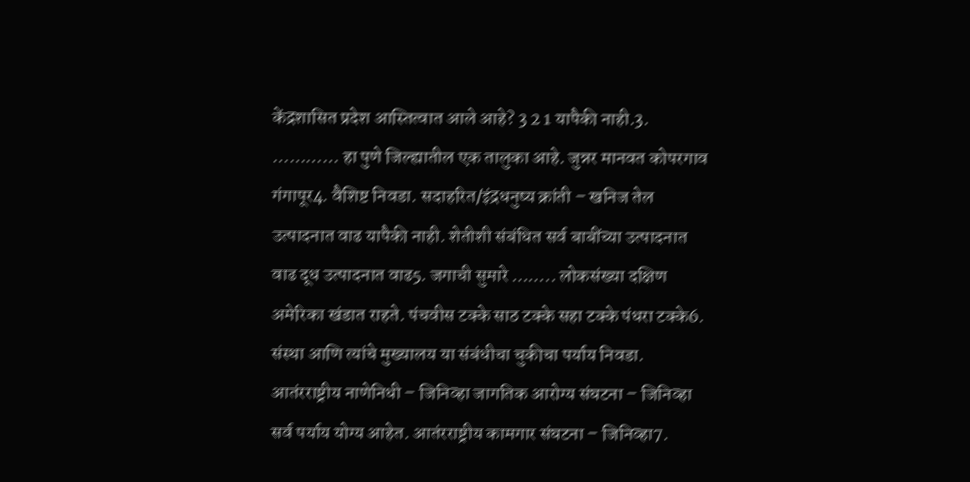केंद्रशासित प्रदेश आस्तित्वात आले आहे? 3 2 1 यापैकी नाही.3. ………… हा पुणे जिल्ह्यातील एक तालुका आहे. जुन्नर मानवत कोपरगाव गंगापूर4. वैशिष्ट निवडा. सदाहरित/इंद्रधनुष्य क्रांती – खनिज तेल उत्पादनात वाढ यापैकी नाही. शेतीशी संबंधित सर्व बाबींच्या उत्पादनात वाढ दूध उत्पादनात वाढ5. जगाची सुमारे …….. लोकसंख्या दक्षिण अमेरिका खंडात राहते. पंचवीस टक्के साठ टक्के सहा टक्के पंधरा टक्के6. संस्था आणि त्यांचे मुख्यालय या संबंधीचा चुकीचा पर्याय निवडा. आतंरराष्ट्रीय नाणेनिधी – जिनिव्हा जागतिक आरोग्य संघटना – जिनिव्हा सर्व पर्याय योग्य आहेत. आतंरराष्ट्रीय कामगार संघटना – जिनिव्हा7.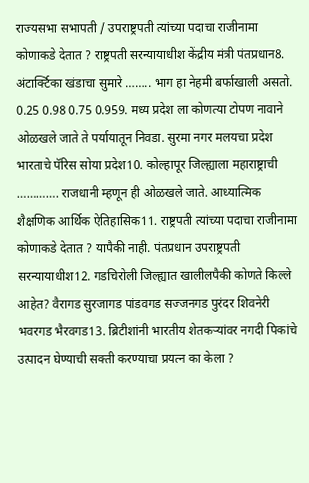राज्यसभा सभापती / उपराष्ट्रपती त्यांच्या पदाचा राजीनामा कोणाकडे देतात ? राष्ट्रपती सरन्यायाधीश केंद्रीय मंत्री पंतप्रधान8. अंटार्क्टिका खंडाचा सुमारे …….. भाग हा नेहमी बर्फाखाली असतो. 0.25 0.98 0.75 0.959. मध्य प्रदेश ला कोणत्या टोपण नावाने ओळखले जाते ते पर्यायातून निवडा. सुरमा नगर मलयचा प्रदेश भारताचे पॅरिस सोया प्रदेश10. कोल्हापूर जिल्ह्याला महाराष्ट्राची …………. राजधानी म्हणून ही ओळखले जाते. आध्यात्मिक शैक्षणिक आर्थिक ऐतिहासिक11. राष्ट्रपती त्यांच्या पदाचा राजीनामा कोणाकडे देतात ? यापैकी नाही. पंतप्रधान उपराष्ट्रपती सरन्यायाधीश12. गडचिरोली जिल्ह्यात खालीलपैकी कोणते किल्ले आहेत? वैरागड सुरजागड पांडवगड सज्जनगड पुरंदर शिवनेरी भवरगड भैरवगड13. ब्रिटीशांनी भारतीय शेतकऱ्यांवर नगदी पिकांचे उत्पादन घेण्याची सक्ती करण्याचा प्रयत्न का केला ?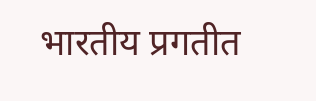भारतीय प्रगतीत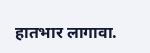हातभार लागावा.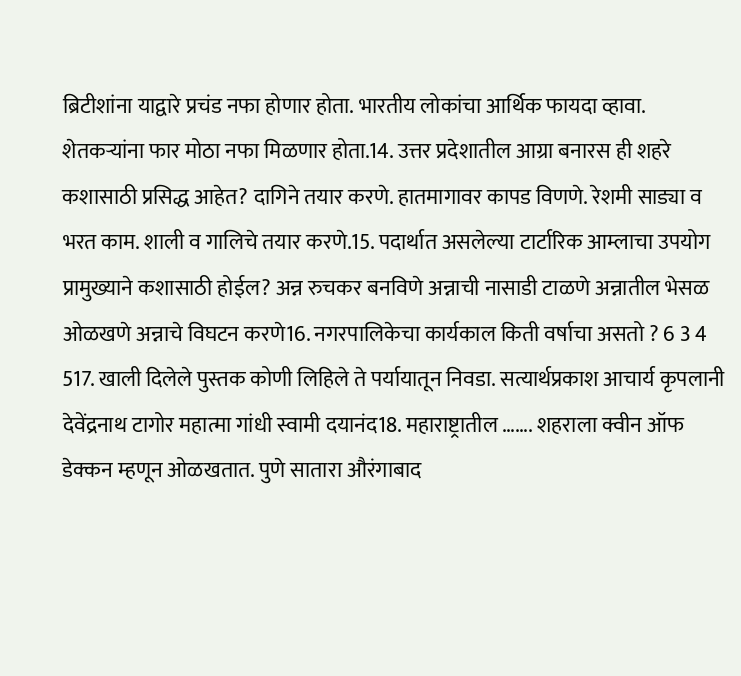ब्रिटीशांना याद्वारे प्रचंड नफा होणार होता. भारतीय लोकांचा आर्थिक फायदा व्हावा. शेतकऱ्यांना फार मोठा नफा मिळणार होता.14. उत्तर प्रदेशातील आग्रा बनारस ही शहरे कशासाठी प्रसिद्ध आहेत? दागिने तयार करणे. हातमागावर कापड विणणे. रेशमी साड्या व भरत काम. शाली व गालिचे तयार करणे.15. पदार्थात असलेल्या टार्टारिक आम्लाचा उपयोग प्रामुख्याने कशासाठी होईल? अन्न रुचकर बनविणे अन्नाची नासाडी टाळणे अन्नातील भेसळ ओळखणे अन्नाचे विघटन करणे16. नगरपालिकेचा कार्यकाल किती वर्षाचा असतो ? 6 3 4 517. खाली दिलेले पुस्तक कोणी लिहिले ते पर्यायातून निवडा. सत्यार्थप्रकाश आचार्य कृपलानी देवेंद्रनाथ टागोर महात्मा गांधी स्वामी दयानंद18. महाराष्ट्रातील ……. शहराला क्वीन ऑफ डेक्कन म्हणून ओळखतात. पुणे सातारा औरंगाबाद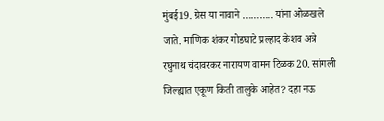मुंबई19. ग्रेस या नावाने ……….. यांना ओळखले जाते. माणिक शंकर गोडघाटे प्रल्हाद केशव अत्रे रघुनाथ चंदावरकर नारायण वामन टिळक20. सांगली जिल्ह्यात एकूण किती तालुके आहेत? दहा नऊ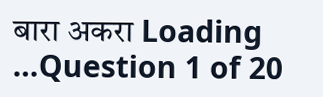बारा अकरा Loading …Question 1 of 20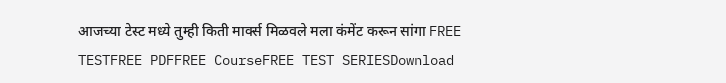आजच्या टेस्ट मध्ये तुम्ही किती मार्क्स मिळवले मला कंमेंट करून सांगा FREE TESTFREE PDFFREE CourseFREE TEST SERIESDownload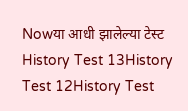Nowया आधी झालेल्या टेस्ट History Test 13History Test 12History Test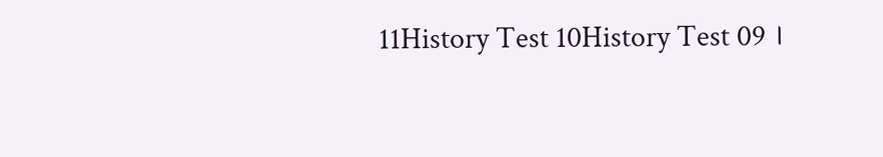11History Test 10History Test 09 ।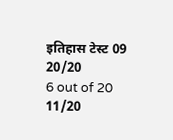इतिहास टेस्ट 09
20/20
6 out of 20
11/20